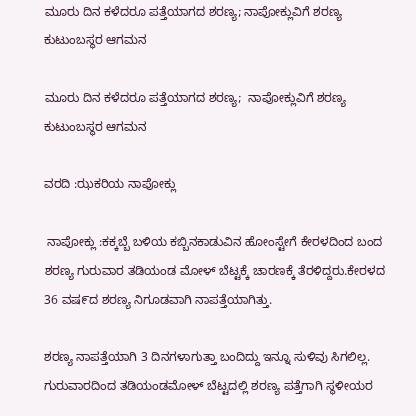ಮೂರು ದಿನ ಕಳೆದರೂ ಪತ್ತೆಯಾಗದ ಶರಣ್ಯ; ನಾಪೋಕ್ಲುವಿಗೆ ಶರಣ್ಯ ಕುಟುಂಬಸ್ಥರ ಆಗಮನ

ಮೂರು ದಿನ ಕಳೆದರೂ ಪತ್ತೆಯಾಗದ ಶರಣ್ಯ;  ನಾಪೋಕ್ಲುವಿಗೆ ಶರಣ್ಯ ಕುಟುಂಬಸ್ಥರ ಆಗಮನ

ವರದಿ :ಝಕರಿಯ ನಾಪೋಕ್ಲು

 ನಾಪೋಕ್ಲು :ಕಕ್ಕಬ್ಬೆ ಬಳಿಯ ಕಬ್ಬಿನಕಾಡುವಿನ ಹೋಂಸ್ಟೇಗೆ ಕೇರಳದಿಂದ ಬಂದ ಶರಣ್ಯ ಗುರುವಾರ ತಡಿಯಂಡ ಮೋಳ್ ಬೆಟ್ಟಕ್ಕೆ ಚಾರಣಕ್ಕೆ ತೆರಳಿದ್ದರು.ಕೇರಳದ 36 ವಷ೯ದ ಶರಣ್ಯ ನಿಗೂಡವಾಗಿ ನಾಪತ್ತೆಯಾಗಿತ್ತು.

ಶರಣ್ಯ ನಾಪತ್ತೆಯಾಗಿ 3 ದಿನಗಳಾಗುತ್ತಾ ಬಂದಿದ್ದು ಇನ್ನೂ ಸುಳಿವು ಸಿಗಲಿಲ್ಲ. ಗುರುವಾರದಿಂದ ತಡಿಯಂಡಮೋಳ್ ಬೆಟ್ಟದಲ್ಲಿ ಶರಣ್ಯ ಪತ್ತೆಗಾಗಿ ಸ್ಥಳೀಯರ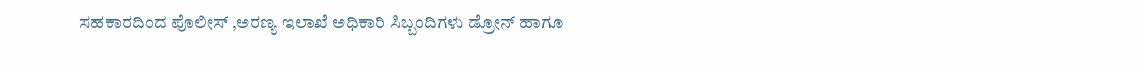ಸಹಕಾರದಿಂದ ಪೊಲೀಸ್ ,ಅರಣ್ಯ ಇಲಾಖೆ ಅಧಿಕಾರಿ ಸಿಬ್ಬಂದಿಗಳು ಡ್ರೋನ್ ಹಾಗೂ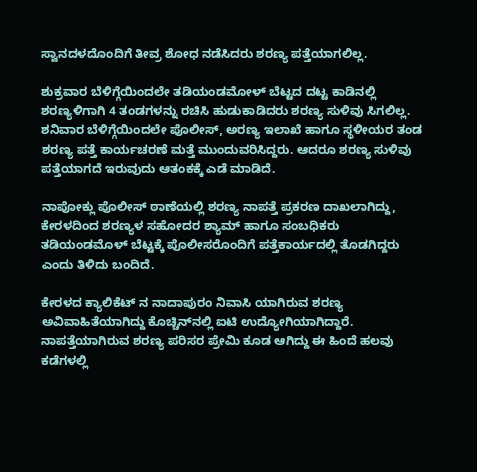ಸ್ವಾನದಳದೊಂದಿಗೆ ತೀವ್ರ ಶೋಧ ನಡೆಸಿದರು ಶರಣ್ಯ ಪತ್ತೆಯಾಗಲಿಲ್ಲ.

ಶುಕ್ರವಾರ ಬೆಳಿಗ್ಗೆಯಿಂದಲೇ ತಡಿಯಂಡಮೋಳ್ ಬೆಟ್ಟದ ದಟ್ಟ ಕಾಡಿನಲ್ಲಿ ಶರಣ್ಯಳಿಗಾಗಿ 4 ತಂಡಗಳನ್ನು ರಚಿಸಿ ಹುಡುಕಾಡಿದರು ಶರಣ್ಯ ಸುಳಿವು ಸಿಗಲಿಲ್ಲ. ಶನಿವಾರ ಬೆಳಿಗ್ಗೆಯಿಂದಲೇ ಪೊಲೀಸ್, ಅರಣ್ಯ ಇಲಾಖೆ ಹಾಗೂ ಸ್ಥಳೀಯರ ತಂಡ ಶರಣ್ಯ ಪತ್ತೆ ಕಾರ್ಯಚರಣೆ ಮತ್ತೆ ಮುಂದುವರಿಸಿದ್ದರು. ಆದರೂ ಶರಣ್ಯ ಸುಳಿವು ಪತ್ತೆಯಾಗದೆ ಇರುವುದು ಆತಂಕಕ್ಕೆ ಎಡೆ ಮಾಡಿದೆ.

ನಾಪೋಕ್ಲು ಪೊಲೀಸ್ ಠಾಣೆಯಲ್ಲಿ ಶರಣ್ಯ ನಾಪತ್ತೆ ಪ್ರಕರಣ ದಾಖಲಾಗಿದ್ದು, ಕೇರಳದಿಂದ ಶರಣ್ಯಳ ಸಹೋದರ ಶ್ಯಾಮ್ ಹಾಗೂ ಸಂಬಧಿಕರು ತಡಿಯಂಡಮೊಳ್ ಬೆಟ್ಟಕ್ಕೆ ಪೊಲೀಸರೊಂದಿಗೆ ಪತ್ತೆಕಾರ್ಯದಲ್ಲಿ ತೊಡಗಿದ್ದರು ಎಂದು ತಿಳಿದು ಬಂದಿದೆ.

ಕೇರಳದ ಕ್ಯಾಲಿಕೆಟ್ ನ ನಾದಾಪುರಂ ನಿವಾಸಿ ಯಾಗಿರುವ ಶರಣ್ಯ ಅವಿವಾಹಿತೆಯಾಗಿದ್ದು ಕೊಚ್ಚಿನ್‌ನಲ್ಲಿ ಐಟಿ ಉದ್ಯೋಗಿಯಾಗಿದ್ದಾರೆ. ನಾಪತ್ತೆಯಾಗಿರುವ ಶರಣ್ಯ ಪರಿಸರ ಪ್ರೇಮಿ ಕೂಡ ಆಗಿದ್ದು ಈ ಹಿಂದೆ ಹಲವು ಕಡೆಗಳಲ್ಲಿ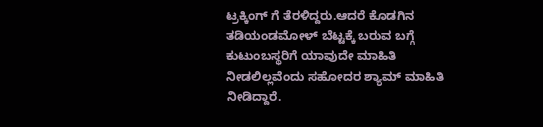ಟ್ರಕ್ಕಿಂಗ್ ಗೆ ತೆರಳಿದ್ದರು.ಆದರೆ ಕೊಡಗಿನ ತಡಿಯಂಡಮೋಳ್ ಬೆಟ್ಟಕ್ಕೆ ಬರುವ ಬಗ್ಗೆ ಕುಟುಂಬಸ್ಥರಿಗೆ ಯಾವುದೇ ಮಾಹಿತಿ ನೀಡಲಿಲ್ಲವೆಂದು ಸಹೋದರ ಶ್ಯಾಮ್ ಮಾಹಿತಿ ನೀಡಿದ್ದಾರೆ.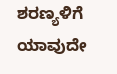ಶರಣ್ಯಳಿಗೆ ಯಾವುದೇ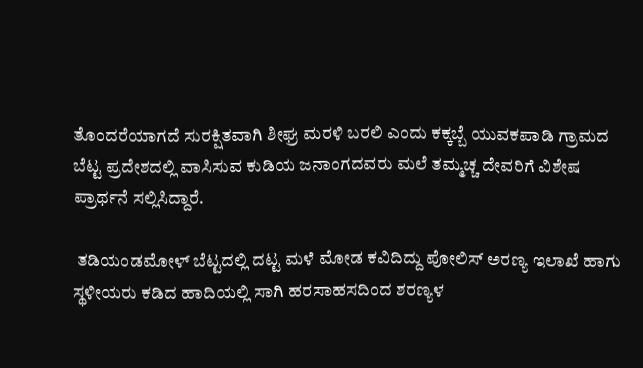ತೊಂದರೆಯಾಗದೆ ಸುರಕ್ಷಿತವಾಗಿ ಶೀಘ್ರ ಮರಳಿ ಬರಲಿ ಎಂದು ಕಕ್ಕಬ್ಬೆ ಯುವಕಪಾಡಿ ಗ್ರಾಮದ ಬೆಟ್ಟ ಪ್ರದೇಶದಲ್ಲಿ ವಾಸಿಸುವ ಕುಡಿಯ ಜನಾಂಗದವರು ಮಲೆ ತಮ್ಮಚ್ಚ ದೇವರಿಗೆ ವಿಶೇಷ ಪ್ರಾರ್ಥನೆ ಸಲ್ಲಿಸಿದ್ದಾರೆ.

 ತಡಿಯಂಡಮೋಳ್ ಬೆಟ್ಟದಲ್ಲಿ ದಟ್ಟ ಮಳೆ ಮೋಡ ಕವಿದಿದ್ದು ಪೋಲಿಸ್ ಅರಣ್ಯ ಇಲಾಖೆ ಹಾಗು ಸ್ಥಳೀಯರು ಕಡಿದ ಹಾದಿಯಲ್ಲಿ ಸಾಗಿ ಹರಸಾಹಸದಿಂದ ಶರಣ್ಯಳ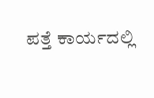ಪತ್ತೆ ಕಾರ್ಯದಲ್ಲಿ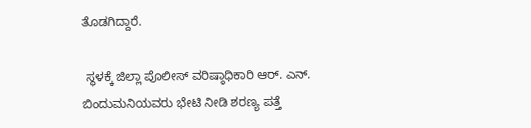ತೊಡಗಿದ್ದಾರೆ.

 ಸ್ಥಳಕ್ಕೆ ಜಿಲ್ಲಾ ಪೊಲೀಸ್ ವರಿಷ್ಠಾಧಿಕಾರಿ ಆರ್. ಎನ್. ಬಿಂದುಮನಿಯವರು ಭೇಟಿ ನೀಡಿ ಶರಣ್ಯ ಪತ್ತೆ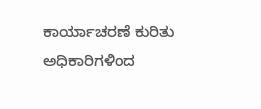ಕಾರ್ಯಾಚರಣೆ ಕುರಿತು ಅಧಿಕಾರಿಗಳಿಂದ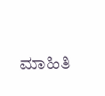ಮಾಹಿತಿ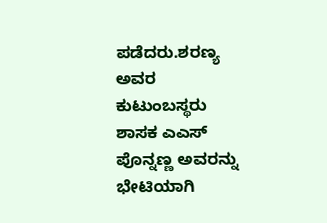ಪಡೆದರು.ಶರಣ್ಯ ಅವರ ಕುಟುಂಬಸ್ಥರು ಶಾಸಕ ಎಎಸ್ ಪೊನ್ನಣ್ಣ ಅವರನ್ನು ಭೇಟಿಯಾಗಿ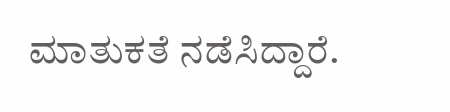ಮಾತುಕತೆ ‌ನಡೆಸಿದ್ದಾರೆ.